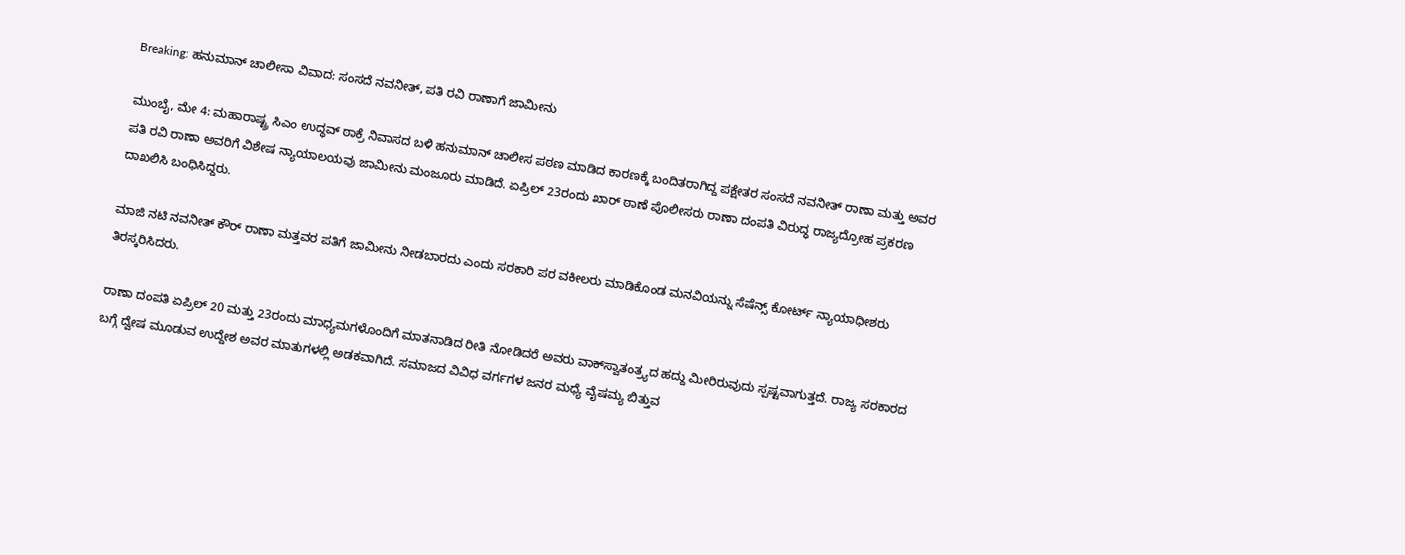Breaking: ಹನುಮಾನ್ ಚಾಲೀಸಾ ವಿವಾದ: ಸಂಸದೆ ನವನೀತ್, ಪತಿ ರವಿ ರಾಣಾಗೆ ಜಾಮೀನು

ಮುಂಬೈ, ಮೇ 4: ಮಹಾರಾಷ್ಟ್ರ ಸಿಎಂ ಉದ್ಧವ್ ಠಾಕ್ರೆ ನಿವಾಸದ ಬಳಿ ಹನುಮಾನ್ ಚಾಲೀಸ ಪಠಣ ಮಾಡಿದ ಕಾರಣಕ್ಕೆ ಬಂದಿತರಾಗಿದ್ದ ಪಕ್ಷೇತರ ಸಂಸದೆ ನವನೀತ್ ರಾಣಾ ಮತ್ತು ಅವರ ಪತಿ ರವಿ ರಾಣಾ ಅವರಿಗೆ ವಿಶೇಷ ನ್ಯಾಯಾಲಯವು ಜಾಮೀನು ಮಂಜೂರು ಮಾಡಿದೆ. ಏಪ್ರಿಲ್ 23ರಂದು ಖಾರ್ ಠಾಣೆ ಪೊಲೀಸರು ರಾಣಾ ದಂಪತಿ ವಿರುದ್ಧ ರಾಜ್ಯದ್ರೋಹ ಪ್ರಕರಣ ದಾಖಲಿಸಿ ಬಂಧಿಸಿದ್ದರು.

ಮಾಜಿ ನಟಿ ನವನೀತ್ ಕೌರ್ ರಾಣಾ ಮತ್ತವರ ಪತಿಗೆ ಜಾಮೀನು ನೀಡಬಾರದು ಎಂದು ಸರಕಾರಿ ಪರ ವಕೀಲರು ಮಾಡಿಕೊಂಡ ಮನವಿಯನ್ನು ಸೆಷೆನ್ಸ್ ಕೋರ್ಟ್ ನ್ಯಾಯಾಧೀಶರು ತಿರಸ್ಕರಿಸಿದರು.

ರಾಣಾ ದಂಪತಿ ಏಪ್ರಿಲ್ 20 ಮತ್ತು 23ರಂದು ಮಾಧ್ಯಮಗಳೊಂದಿಗೆ ಮಾತನಾಡಿದ ರೀತಿ ನೋಡಿದರೆ ಅವರು ವಾಕ್‌ಸ್ವಾತಂತ್ರ್ಯದ ಹದ್ದು ಮೀರಿರುವುದು ಸ್ಪಷ್ಟವಾಗುತ್ತದೆ. ರಾಜ್ಯ ಸರಕಾರದ ಬಗ್ಗೆ ದ್ವೇಷ ಮೂಡುವ ಉದ್ದೇಶ ಅವರ ಮಾತುಗಳಲ್ಲಿ ಅಡಕವಾಗಿದೆ. ಸಮಾಜದ ವಿವಿಧ ವರ್ಗಗಳ ಜನರ ಮಧ್ಯೆ ವೈಷಮ್ಯ ಬಿತ್ತುವ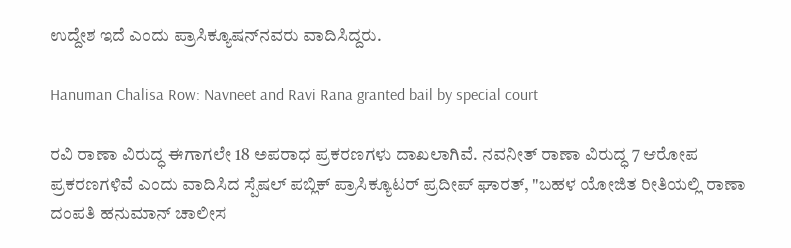ಉದ್ದೇಶ ಇದೆ ಎಂದು ಪ್ರಾಸಿಕ್ಯೂಷನ್‌ನವರು ವಾದಿಸಿದ್ದರು.

Hanuman Chalisa Row: Navneet and Ravi Rana granted bail by special court

ರವಿ ರಾಣಾ ವಿರುದ್ಧ ಈಗಾಗಲೇ 18 ಅಪರಾಧ ಪ್ರಕರಣಗಳು ದಾಖಲಾಗಿವೆ. ನವನೀತ್ ರಾಣಾ ವಿರುದ್ಧ 7 ಆರೋಪ ಪ್ರಕರಣಗಳಿವೆ ಎಂದು ವಾದಿಸಿದ ಸ್ಪೆಷಲ್ ಪಬ್ಲಿಕ್ ಪ್ರಾಸಿಕ್ಯೂಟರ್ ಪ್ರದೀಪ್ ಘಾರತ್, "ಬಹಳ ಯೋಜಿತ ರೀತಿಯಲ್ಲಿ ರಾಣಾ ದಂಪತಿ ಹನುಮಾನ್ ಚಾಲೀಸ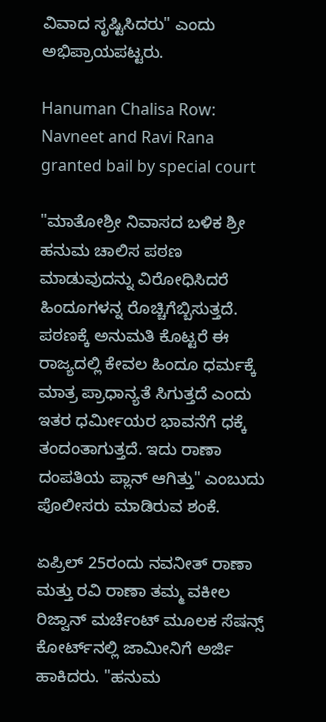ವಿವಾದ ಸೃಷ್ಟಿಸಿದರು" ಎಂದು ಅಭಿಪ್ರಾಯಪಟ್ಟರು.

Hanuman Chalisa Row: Navneet and Ravi Rana granted bail by special court

"ಮಾತೋಶ್ರೀ ನಿವಾಸದ ಬಳಿಕ ಶ್ರೀ ಹನುಮ ಚಾಲಿಸ ಪಠಣ ಮಾಡುವುದನ್ನು ವಿರೋಧಿಸಿದರೆ ಹಿಂದೂಗಳನ್ನ ರೊಚ್ಚಿಗೆಬ್ಬಿಸುತ್ತದೆ. ಪಠಣಕ್ಕೆ ಅನುಮತಿ ಕೊಟ್ಟರೆ ಈ ರಾಜ್ಯದಲ್ಲಿ ಕೇವಲ ಹಿಂದೂ ಧರ್ಮಕ್ಕೆ ಮಾತ್ರ ಪ್ರಾಧಾನ್ಯತೆ ಸಿಗುತ್ತದೆ ಎಂದು ಇತರ ಧರ್ಮೀಯರ ಭಾವನೆಗೆ ಧಕ್ಕೆ ತಂದಂತಾಗುತ್ತದೆ. ಇದು ರಾಣಾ ದಂಪತಿಯ ಪ್ಲಾನ್ ಆಗಿತ್ತು" ಎಂಬುದು ಪೊಲೀಸರು ಮಾಡಿರುವ ಶಂಕೆ.

ಏಪ್ರಿಲ್ 25ರಂದು ನವನೀತ್ ರಾಣಾ ಮತ್ತು ರವಿ ರಾಣಾ ತಮ್ಮ ವಕೀಲ ರಿಜ್ವಾನ್ ಮರ್ಚೆಂಟ್ ಮೂಲಕ ಸೆಷನ್ಸ್ ಕೋರ್ಟ್‌ನಲ್ಲಿ ಜಾಮೀನಿಗೆ ಅರ್ಜಿ ಹಾಕಿದರು. "ಹನುಮ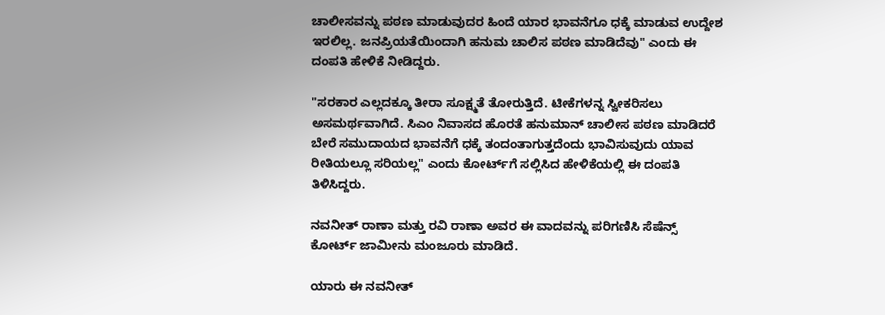ಚಾಲೀಸವನ್ನು ಪಠಣ ಮಾಡುವುದರ ಹಿಂದೆ ಯಾರ ಭಾವನೆಗೂ ಧಕ್ಕೆ ಮಾಡುವ ಉದ್ದೇಶ ಇರಲಿಲ್ಲ. ಜನಪ್ರಿಯತೆಯಿಂದಾಗಿ ಹನುಮ ಚಾಲಿಸ ಪಠಣ ಮಾಡಿದೆವು" ಎಂದು ಈ ದಂಪತಿ ಹೇಳಿಕೆ ನೀಡಿದ್ದರು.

"ಸರಕಾರ ಎಲ್ಲದಕ್ಕೂ ತೀರಾ ಸೂಕ್ಷ್ಮತೆ ತೋರುತ್ತಿದೆ. ಟೀಕೆಗಳನ್ನ ಸ್ವೀಕರಿಸಲು ಅಸಮರ್ಥವಾಗಿದೆ. ಸಿಎಂ ನಿವಾಸದ ಹೊರತೆ ಹನುಮಾನ್ ಚಾಲೀಸ ಪಠಣ ಮಾಡಿದರೆ ಬೇರೆ ಸಮುದಾಯದ ಭಾವನೆಗೆ ಧಕ್ಕೆ ತಂದಂತಾಗುತ್ತದೆಂದು ಭಾವಿಸುವುದು ಯಾವ ರೀತಿಯಲ್ಲೂ ಸರಿಯಲ್ಲ" ಎಂದು ಕೋರ್ಟ್‌ಗೆ ಸಲ್ಲಿಸಿದ ಹೇಳಿಕೆಯಲ್ಲಿ ಈ ದಂಪತಿ ತಿಳಿಸಿದ್ದರು.

ನವನೀತ್ ರಾಣಾ ಮತ್ತು ರವಿ ರಾಣಾ ಅವರ ಈ ವಾದವನ್ನು ಪರಿಗಣಿಸಿ ಸೆಷೆನ್ಸ್ ಕೋರ್ಟ್ ಜಾಮೀನು ಮಂಜೂರು ಮಾಡಿದೆ.

ಯಾರು ಈ ನವನೀತ್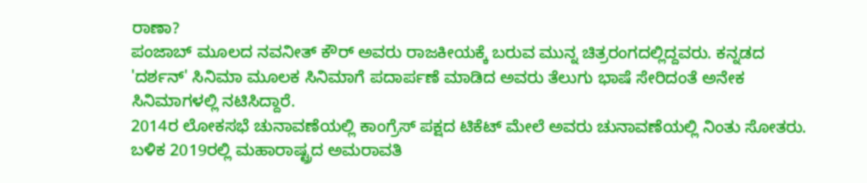ರಾಣಾ?
ಪಂಜಾಬ್ ಮೂಲದ ನವನೀತ್ ಕೌರ್ ಅವರು ರಾಜಕೀಯಕ್ಕೆ ಬರುವ ಮುನ್ನ ಚಿತ್ರರಂಗದಲ್ಲಿದ್ದವರು. ಕನ್ನಡದ 'ದರ್ಶನ್' ಸಿನಿಮಾ ಮೂಲಕ ಸಿನಿಮಾಗೆ ಪದಾರ್ಪಣೆ ಮಾಡಿದ ಅವರು ತೆಲುಗು ಭಾಷೆ ಸೇರಿದಂತೆ ಅನೇಕ ಸಿನಿಮಾಗಳಲ್ಲಿ ನಟಿಸಿದ್ದಾರೆ.
2014ರ ಲೋಕಸಭೆ ಚುನಾವಣೆಯಲ್ಲಿ ಕಾಂಗ್ರೆಸ್ ಪಕ್ಷದ ಟಿಕೆಟ್ ಮೇಲೆ ಅವರು ಚುನಾವಣೆಯಲ್ಲಿ ನಿಂತು ಸೋತರು. ಬಳಿಕ 2019ರಲ್ಲಿ ಮಹಾರಾಷ್ಟ್ರದ ಅಮರಾವತಿ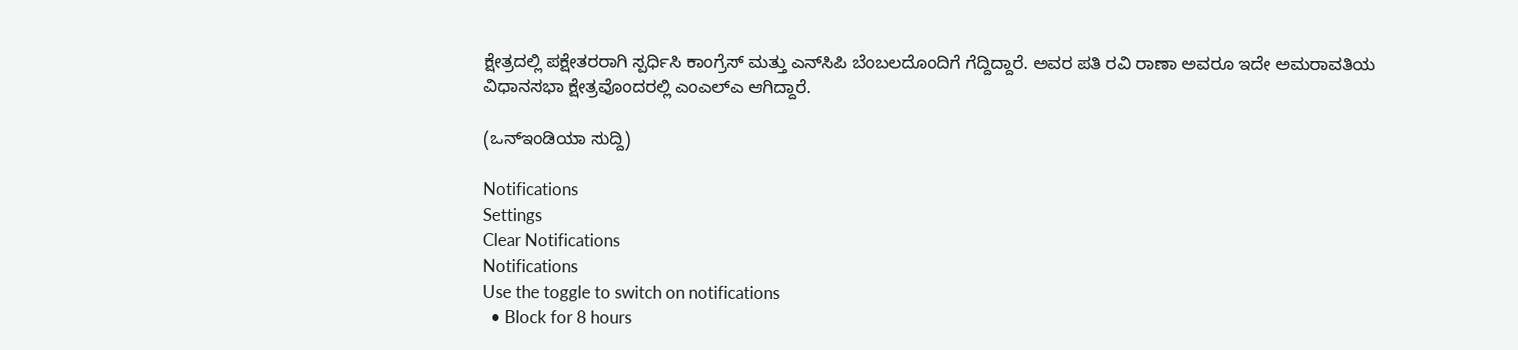ಕ್ಷೇತ್ರದಲ್ಲಿ ಪಕ್ಷೇತರರಾಗಿ ಸ್ಪರ್ಧಿಸಿ ಕಾಂಗ್ರೆಸ್ ಮತ್ತು ಎನ್‌ಸಿಪಿ ಬೆಂಬಲದೊಂದಿಗೆ ಗೆದ್ದಿದ್ದಾರೆ. ಅವರ ಪತಿ ರವಿ ರಾಣಾ ಅವರೂ ಇದೇ ಅಮರಾವತಿಯ ವಿಧಾನಸಭಾ ಕ್ಷೇತ್ರವೊಂದರಲ್ಲಿ ಎಂಎಲ್‌ಎ ಆಗಿದ್ದಾರೆ.

(ಒನ್ಇಂಡಿಯಾ ಸುದ್ದಿ)

Notifications
Settings
Clear Notifications
Notifications
Use the toggle to switch on notifications
  • Block for 8 hours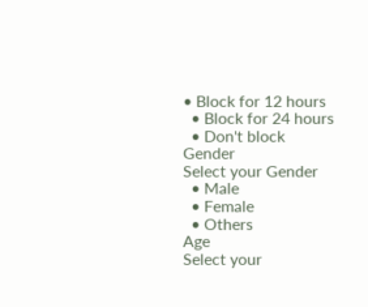• Block for 12 hours
  • Block for 24 hours
  • Don't block
Gender
Select your Gender
  • Male
  • Female
  • Others
Age
Select your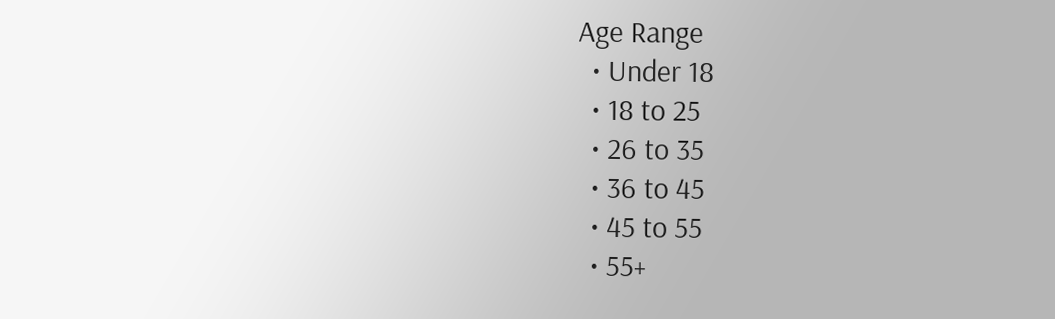Age Range
  • Under 18
  • 18 to 25
  • 26 to 35
  • 36 to 45
  • 45 to 55
  • 55+